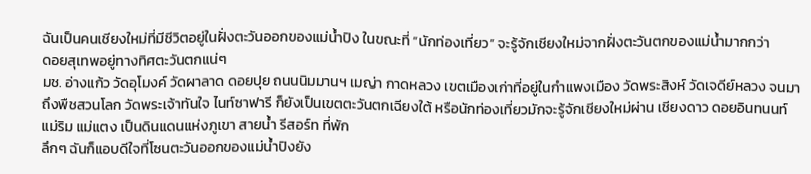ฉันเป็นคนเชียงใหม่ที่มีชีวิตอยู่ในฝั่งตะวันออกของแม่น้ำปิง ในขณะที่ “นักท่องเที่ยว” จะรู้จักเชียงใหม่จากฝั่งตะวันตกของแม่น้ำมากกว่า
ดอยสุเทพอยู่ทางทิศตะวันตกแน่ๆ
มช. อ่างแก้ว วัดอุโมงค์ วัดผาลาด ดอยปุย ถนนนิมมานฯ เมญ่า กาดหลวง เขตเมืองเก่าที่อยู่ในกำแพงเมือง วัดพระสิงห์ วัดเจดีย์หลวง จนมาถึงพืชสวนโลก วัดพระเจ้าทันใจ ไนท์ซาฟารี ก็ยังเป็นเขตตะวันตกเฉียงใต้ หรือนักท่องเที่ยวมักจะรู้จักเชียงใหม่ผ่าน เชียงดาว ดอยอินทนนท์ แม่ริม แม่แตง เป็นดินแดนแห่งภูเขา สายน้ำ รีสอร์ท ที่พัก
ลึกๆ ฉันก็แอบดีใจที่โซนตะวันออกของแม่น้ำปิงยัง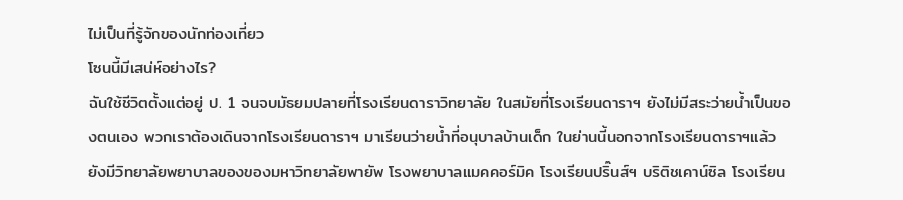ไม่เป็นที่รู้จักของนักท่องเที่ยว
โซนนี้มีเสน่ห์อย่างไร?
ฉันใช้ชีวิตตั้งแต่อยู่ ป. 1 จนจบมัธยมปลายที่โรงเรียนดาราวิทยาลัย ในสมัยที่โรงเรียนดาราฯ ยังไม่มีสระว่ายน้ำเป็นของตนเอง พวกเราต้องเดินจากโรงเรียนดาราฯ มาเรียนว่ายน้ำที่อนุบาลบ้านเด็ก ในย่านนี้นอกจากโรงเรียนดาราฯแล้ว ยังมีวิทยาลัยพยาบาลของของมหาวิทยาลัยพายัพ โรงพยาบาลแมคคอร์มิค โรงเรียนปริ๊นส์ฯ บริติชเคาน์ซิล โรงเรียน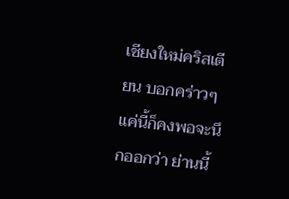เชียงใหม่คริสเตียน บอกคร่าวๆ แค่นี้ก็คงพอจะนึกออกว่า ย่านนี้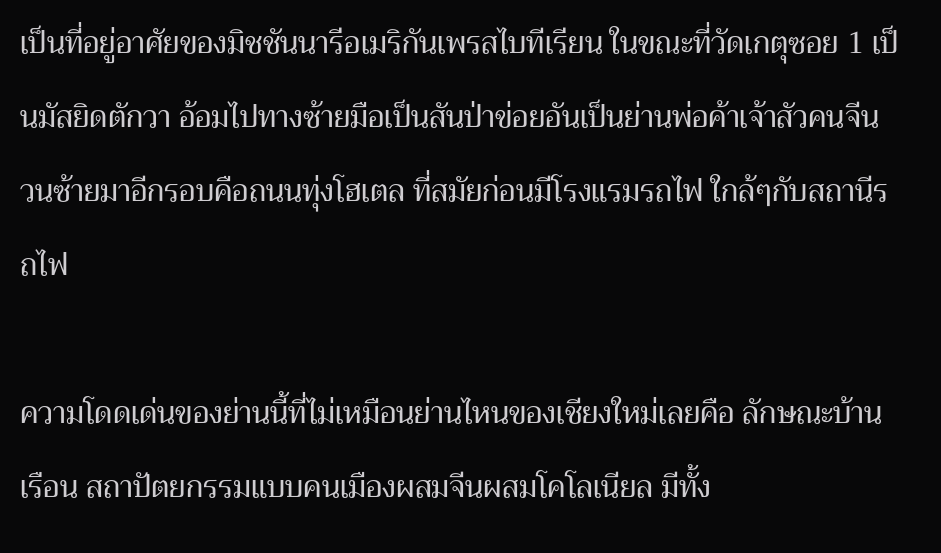เป็นที่อยู่อาศัยของมิชชันนารีอเมริกันเพรสไบทีเรียน ในขณะที่วัดเกตุซอย 1 เป็นมัสยิดตักวา อ้อมไปทางซ้ายมือเป็นสันป่าข่อยอันเป็นย่านพ่อค้าเจ้าสัวคนจีน วนซ้ายมาอีกรอบคือถนนทุ่งโฮเตล ที่สมัยก่อนมีโรงแรมรถไฟ ใกล้ๆกับสถานีรถไฟ

ความโดดเด่นของย่านนี้ที่ไม่เหมือนย่านไหนของเชียงใหม่เลยคือ ลักษณะบ้านเรือน สถาปัตยกรรมแบบคนเมืองผสมจีนผสมโคโลเนียล มีทั้ง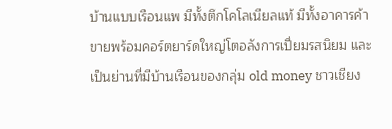บ้านแบบเรือนแพ มีทั้งตึกโคโลเนียลแท้ มีทั้งอาคารค้าขายพร้อมคอร์ตยาร์ดใหญ่โตอลังการเปี่ยมรสนิยม และเป็นย่านที่มีบ้านเรือนของกลุ่ม old money ชาวเชียง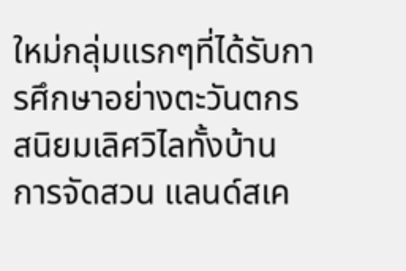ใหม่กลุ่มแรกๆที่ได้รับการศึกษาอย่างตะวันตกรสนิยมเลิศวิไลทั้งบ้าน การจัดสวน แลนด์สเค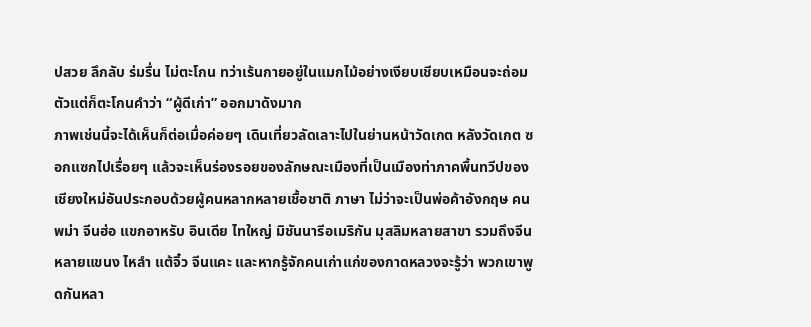ปสวย ลึกลับ ร่มรื่น ไม่ตะโกน ทว่าเร้นกายอยู่ในแมกไม้อย่างเงียบเชียบเหมือนจะถ่อมตัวแต่ก็ตะโกนคำว่า “ผู้ดีเก่า” ออกมาดังมาก
ภาพเช่นนี้จะได้เห็นก็ต่อเมื่อค่อยๆ เดินเที่ยวลัดเลาะไปในย่านหน้าวัดเกต หลังวัดเกต ซอกแซกไปเรื่อยๆ แล้วจะเห็นร่องรอยของลักษณะเมืองที่เป็นเมืองท่าภาคพื้นทวีปของเชียงใหม่อันประกอบด้วยผู้คนหลากหลายเชื้อชาติ ภาษา ไม่ว่าจะเป็นพ่อค้าอังกฤษ คนพม่า จีนฮ่อ แขกอาหรับ อินเดีย ไทใหญ่ มิชันนารีอเมริกัน มุสลิมหลายสาขา รวมถึงจีนหลายแขนง ไหลำ แต้จิ๋ว จีนแคะ และหากรู้จักคนเก่าแก่ของกาดหลวงจะรู้ว่า พวกเขาพูดกันหลา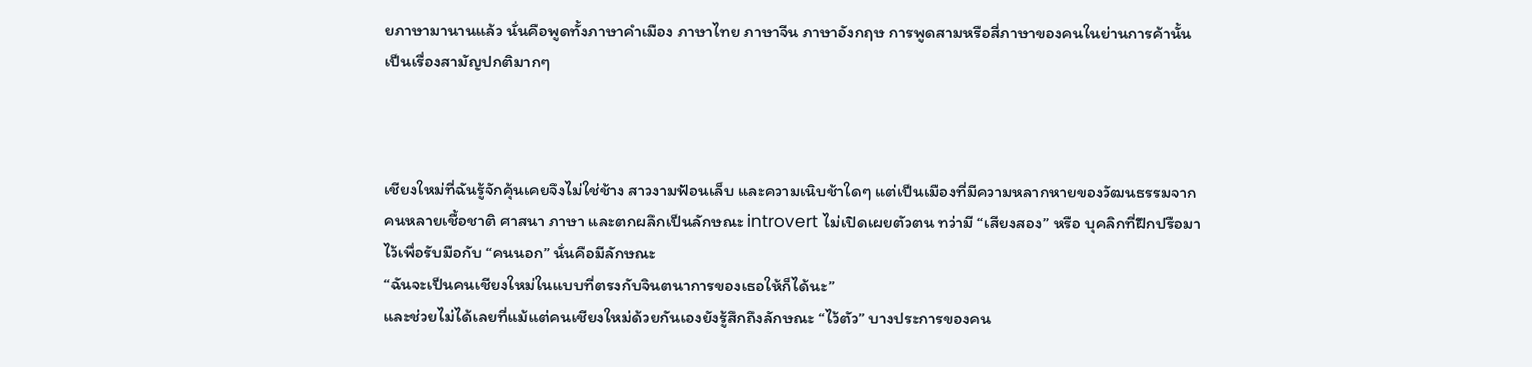ยภาษามานานแล้ว นั่นคือพูดทั้งภาษาคำเมือง ภาษาไทย ภาษาจีน ภาษาอังกฤษ การพูดสามหรือสี่ภาษาของคนในย่านการค้านั้นเป็นเรื่องสามัญปกติมากๆ



เชียงใหม่ที่ฉันรู้จักคุ้นเคยจึงไม่ใช่ช้าง สาวงามฟ้อนเล็บ และความเนิบช้าใดๆ แต่เป็นเมืองที่มีความหลากหายของวัฒนธรรมจากคนหลายเชื้อชาติ ศาสนา ภาษา และตกผลึกเป็นลักษณะ introvert ไม่เปิดเผยตัวตน ทว่ามี “เสียงสอง” หรือ บุคลิกที่ฝึกปรือมาไว้เพื่อรับมือกับ “คนนอก” นั่นคือมีลักษณะ
“ฉันจะเป็นคนเชียงใหม่ในแบบที่ตรงกับจินตนาการของเธอให้ก็ได้นะ”
และช่วยไม่ได้เลยที่แม้แต่คนเชียงใหม่ด้วยกันเองยังรู้สึกถึงลักษณะ “ไว้ตัว” บางประการของคน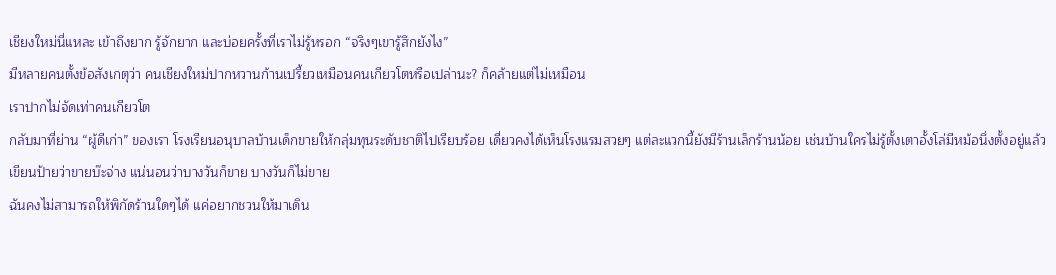เชียงใหม่นี่แหละ เข้าถึงยาก รู้จักยาก และบ่อยครั้งที่เราไม่รู้หรอก “จริงๆเขารู้สึกยังไง”
มีหลายคนตั้งข้อสังเกตุว่า คนเชียงใหม่ปากหวานก้านเปรี้ยวเหมือนคนเกียวโตหรือเปล่านะ? ก็คล้ายแต่ไม่เหมือน
เราปากไม่จัดเท่าคนเกียวโต
กลับมาที่ย่าน “ผู้ดีเก่า” ของเรา โรงเรียนอนุบาลบ้านเด็กขายให้กลุ่มทุนระดับชาติไปเรียบร้อย เดี่ยวคงได้เห็นโรงแรมสวยๆ แต่ละแวกนี้ยังมีร้านเล็กร้านน้อย เช่นบ้านใครไม่รู้ตั้งเตาอั้งโล่มีหม้อนึ่งตั้งอยู่แล้วเขียนป้ายว่าขายบ๊ะจ่าง แน่นอนว่าบางวันก็ขาย บางวันก็ไม่ขาย
ฉันคงไม่สามารถให้พิกัดร้านใดๆได้ แค่อยากชวนให้มาเดิน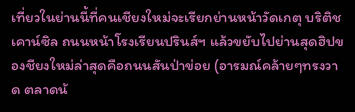เที่ยวในย่านนี้ที่คนเชียงใหม่จะเรียกย่านหน้าวัดเกตุ บริติชเคาน์ซิล ถนนหน้าโรงเรียนปรินส์ฯ แล้วขยับไปย่านสุดฮิปของชียงใหม่ล่าสุดคือถนนสันป่าข่อย (อารมณ์คล้ายๆทรงวาด ตลาดน้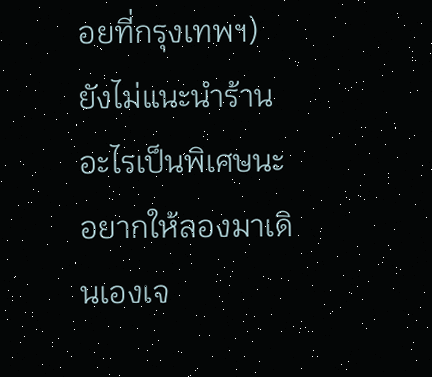อยที่กรุงเทพฯ)
ยังไม่แนะนำร้านอะไรเป็นพิเศษนะ อยากให้ลองมาเดินเองเจ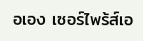อเอง เซอร์ไพร้ส์เอ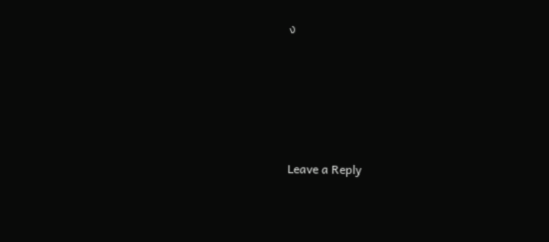ง






Leave a Reply